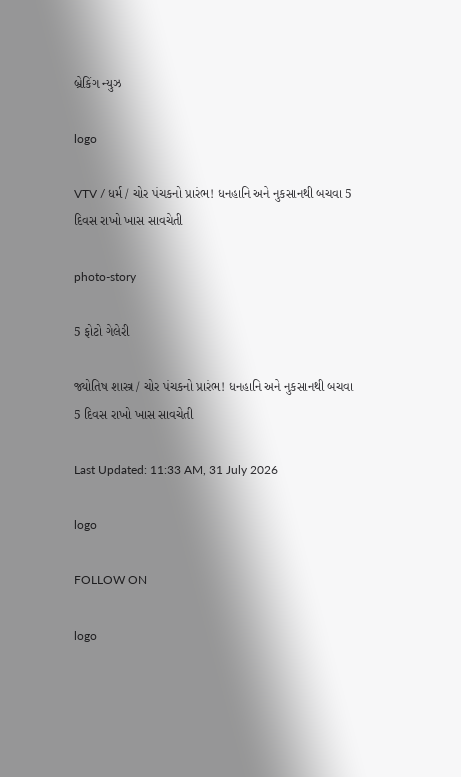બ્રેકિંગ ન્યુઝ

logo

VTV / ધર્મ / ચોર પંચકનો પ્રારંભ! ધનહાનિ અને નુકસાનથી બચવા 5 દિવસ રાખો ખાસ સાવચેતી

photo-story

5 ફોટો ગેલેરી

જ્યોતિષ શાસ્ત્ર / ચોર પંચકનો પ્રારંભ! ધનહાનિ અને નુકસાનથી બચવા 5 દિવસ રાખો ખાસ સાવચેતી

Last Updated: 11:33 AM, 31 July 2026

logo

FOLLOW ON

logo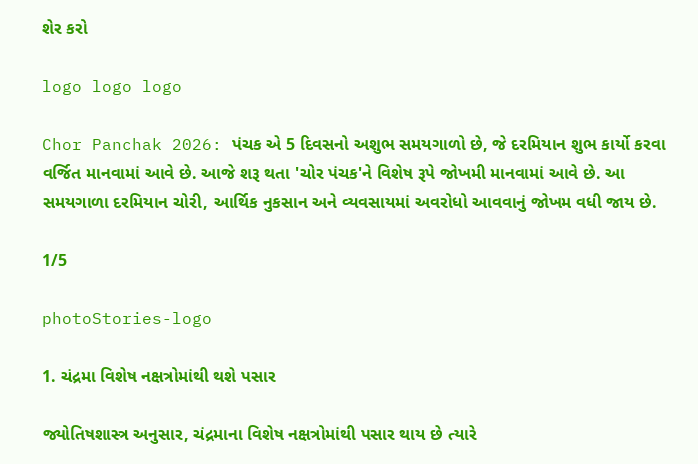શેર કરો

logo logo logo

Chor Panchak 2026: પંચક એ 5 દિવસનો અશુભ સમયગાળો છે, જે દરમિયાન શુભ કાર્યો કરવા વર્જિત માનવામાં આવે છે. આજે શરૂ થતા 'ચોર પંચક'ને વિશેષ રૂપે જોખમી માનવામાં આવે છે. આ સમયગાળા દરમિયાન ચોરી, આર્થિક નુકસાન અને વ્યવસાયમાં અવરોધો આવવાનું જોખમ વધી જાય છે.

1/5

photoStories-logo

1. ચંદ્રમા વિશેષ નક્ષત્રોમાંથી થશે પસાર

જ્યોતિષશાસ્ત્ર અનુસાર, ચંદ્રમાના વિશેષ નક્ષત્રોમાંથી પસાર થાય છે ત્યારે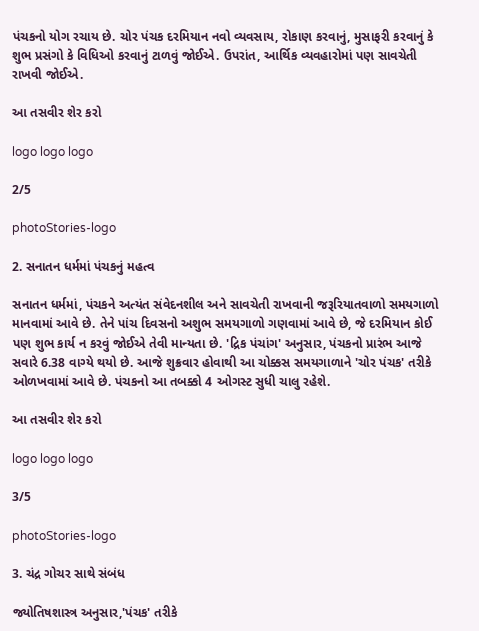પંચકનો યોગ રચાય છે. ચોર પંચક દરમિયાન નવો વ્યવસાય, રોકાણ કરવાનું, મુસાફરી કરવાનું કે શુભ પ્રસંગો કે વિધિઓ કરવાનું ટાળવું જોઈએ. ઉપરાંત, આર્થિક વ્યવહારોમાં પણ સાવચેતી રાખવી જોઈએ.

આ તસવીર શેર કરો

logo logo logo

2/5

photoStories-logo

2. સનાતન ધર્મમાં પંચકનું મહત્વ

સનાતન ધર્મમાં, પંચકને અત્યંત સંવેદનશીલ અને સાવચેતી રાખવાની જરૂરિયાતવાળો સમયગાળો માનવામાં આવે છે. તેને પાંચ દિવસનો અશુભ સમયગાળો ગણવામાં આવે છે, જે દરમિયાન કોઈ પણ શુભ કાર્ય ન કરવું જોઈએ તેવી માન્યતા છે. 'દ્રિક પંચાંગ' અનુસાર, પંચકનો પ્રારંભ આજે સવારે 6.38 વાગ્યે થયો છે. આજે શુક્રવાર હોવાથી આ ચોક્કસ સમયગાળાને 'ચોર પંચક' તરીકે ઓળખવામાં આવે છે. પંચકનો આ તબક્કો 4 ઓગસ્ટ સુધી ચાલુ રહેશે.

આ તસવીર શેર કરો

logo logo logo

3/5

photoStories-logo

3. ચંદ્ર ગોચર સાથે સંબંધ

જ્યોતિષશાસ્ત્ર અનુસાર,'પંચક' તરીકે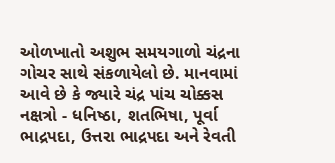ઓળખાતો અશુભ સમયગાળો ચંદ્રના ગોચર સાથે સંકળાયેલો છે. માનવામાં આવે છે કે જ્યારે ચંદ્ર પાંચ ચોક્કસ નક્ષત્રો - ધનિષ્ઠા, શતભિષા, પૂર્વા ભાદ્રપદા, ઉત્તરા ભાદ્રપદા અને રેવતી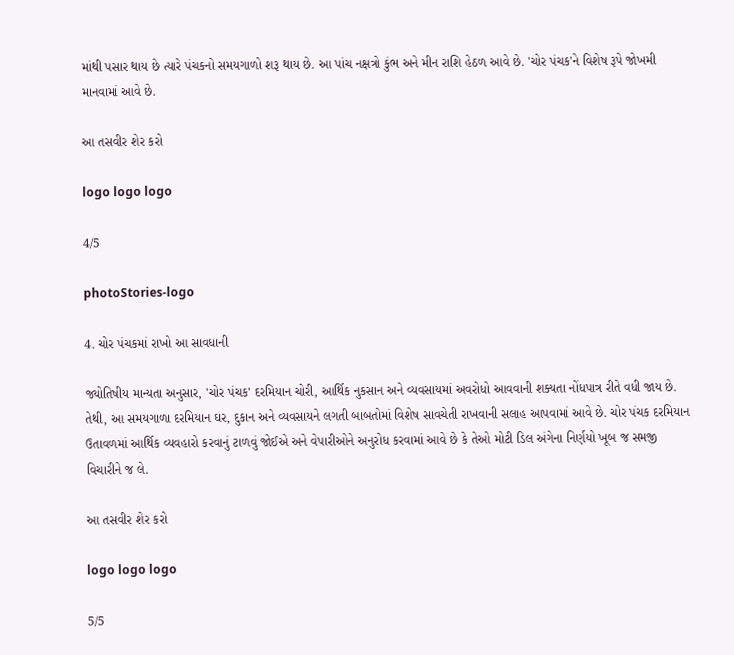માંથી પસાર થાય છે ત્યારે પંચકનો સમયગાળો શરૂ થાય છે. આ પાંચ નક્ષત્રો કુંભ અને મીન રાશિ હેઠળ આવે છે. 'ચોર પંચક'ને વિશેષ રૂપે જોખમી માનવામાં આવે છે.

આ તસવીર શેર કરો

logo logo logo

4/5

photoStories-logo

4. ચોર પંચકમાં રાખો આ સાવધાની

જ્યોતિષીય માન્યતા અનુસાર, 'ચોર પંચક' દરમિયાન ચોરી, આર્થિક નુકસાન અને વ્યવસાયમાં અવરોધો આવવાની શક્યતા નોંધપાત્ર રીતે વધી જાય છે. તેથી, આ સમયગાળા દરમિયાન ઘર, દુકાન અને વ્યવસાયને લગતી બાબતોમાં વિશેષ સાવચેતી રાખવાની સલાહ આપવામાં આવે છે. ચોર પંચક દરમિયાન ઉતાવળમાં આર્થિક વ્યવહારો કરવાનું ટાળવું જોઈએ અને વેપારીઓને અનુરોધ કરવામાં આવે છે કે તેઓ મોટી ડિલ અંગેના નિર્ણયો ખૂબ જ સમજી વિચારીને જ લે.

આ તસવીર શેર કરો

logo logo logo

5/5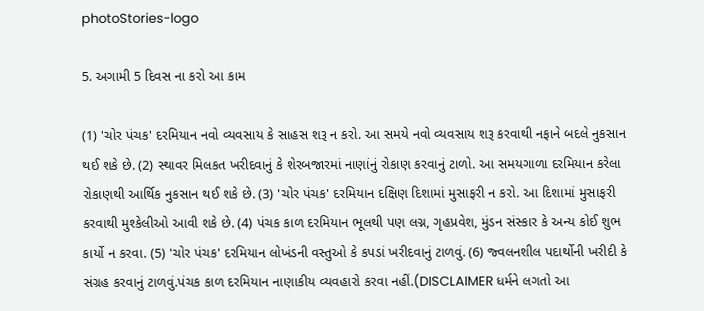photoStories-logo

5. અગામી 5 દિવસ ના કરો આ કામ

(1) 'ચોર પંચક' દરમિયાન નવો વ્યવસાય કે સાહસ શરૂ ન કરો. આ સમયે નવો વ્યવસાય શરૂ કરવાથી નફાને બદલે નુકસાન થઈ શકે છે. (2) સ્થાવર મિલકત ખરીદવાનું કે શેરબજારમાં નાણાંનું રોકાણ કરવાનું ટાળો. આ સમયગાળા દરમિયાન કરેલા રોકાણથી આર્થિક નુકસાન થઈ શકે છે. (3) 'ચોર પંચક' દરમિયાન દક્ષિણ દિશામાં મુસાફરી ન કરો. આ દિશામાં મુસાફરી કરવાથી મુશ્કેલીઓ આવી શકે છે. (4) પંચક કાળ દરમિયાન ભૂલથી પણ લગ્ન, ગૃહપ્રવેશ, મુંડન સંસ્કાર કે અન્ય કોઈ શુભ કાર્યો ન કરવા. (5) 'ચોર પંચક' દરમિયાન લોખંડની વસ્તુઓ કે કપડાં ખરીદવાનું ટાળવું. (6) જ્વલનશીલ પદાર્થોની ખરીદી કે સંગ્રહ કરવાનું ટાળવું.પંચક કાળ દરમિયાન નાણાકીય વ્યવહારો કરવા નહીં.(DISCLAIMER ધર્મને લગતો આ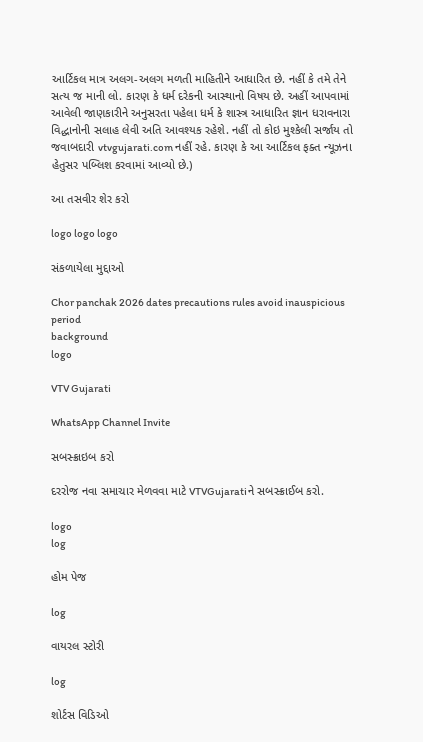આર્ટિકલ માત્ર અલગ-અલગ મળતી માહિતીને આધારિત છે. નહીં કે તમે તેને સત્ય જ માની લો. કારણ કે ધર્મ દરેકની આસ્થાનો વિષય છે. અહીં આપવામાં આવેલી જાણકારીને અનુસરતા પહેલા ધર્મ કે શાસ્ત્ર આધારિત જ્ઞાન ધરાવનારા વિદ્ધાનોની સલાહ લેવી અતિ આવશ્યક રહેશે. નહીં તો કોઇ મુશ્કેલી સર્જાય તો જવાબદારી vtvgujarati.com નહીં રહે. કારણ કે આ આર્ટિકલ ફક્ત ન્યૂઝના હેતુસર પબ્લિશ કરવામાં આવ્યો છે.)

આ તસવીર શેર કરો

logo logo logo

સંકળાયેલા મુદ્દાઓ

Chor panchak 2026 dates precautions rules avoid inauspicious period
background
logo

VTV Gujarati

WhatsApp Channel Invite

સબસ્ક્રાઇબ કરો

દરરોજ નવા સમાચાર મેળવવા માટે VTVGujaratiને સબસ્ક્રાઈબ કરો.

logo
log

હોમ પેજ

log

વાયરલ સ્ટોરી

log

શોર્ટસ વિડિઓ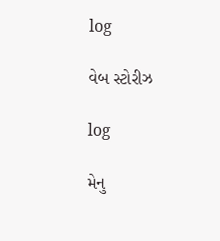log

વેબ સ્ટોરીઝ

log

મેનુ